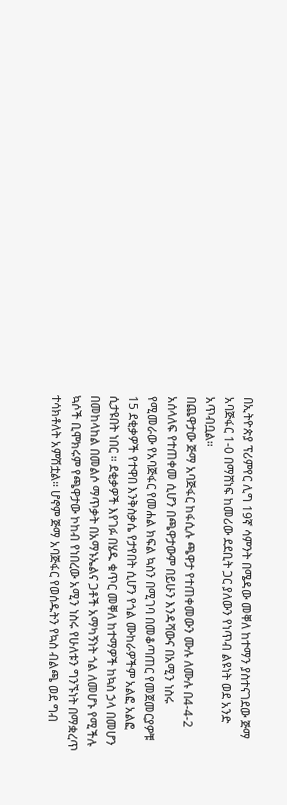በኢትዮጵያ ፕሪምየር ሊግ 19ኛ ሳምንት በሜዳው መቐለ ከተማን ያስተናገደው ጅማ አባጅፋር 1-0 በማሸነፍ ከመሪው ደደቢት ጋር ያለውን የነጥብ ልዩነት ወደ አንድ አጥብቧል።
በጨዋታው ጅማ አባጅፋር ከፋሲሉ ጫዋታ የተጠቀመውን ሙሉ ለሙሉ በ4-4-2 አሰላለፍ የተጠቀመ ሲሆን በጫዋታውም በይሁን እንዳሻውና በአሚን ነስሩ የሚመራው የአባጅፋር የመሐል ክፍል ኳስን በሚገባ በመቆጣጠር የመጀመርያዎቹ 15 ደቂቃዎች የተዋበ እንቅስቃሴ የታየበት ሲሆን የጎል ሙከራዎችም አልፎ አልፎ ሲታዩበት ነበር ። ደቂቃዎች እየገፉ በሄዱ ቁጥር መቐለ ከተማዎች ከኳስ ኃላ በመሆን በመከላከል በመልሶ ማጥቃት በአማኑኤልና ጋቶች አማካኝነት ጎል ለመሆኑ የሚችሉ ኳሶች ቢሞክሩም የጫዋታው ኮከብ የነበረው አሚን ነስሩ የሁለቱን ግንኙነት በማቋረጥ ተሳክቶለት አምሽቷል። ሆኖም ጅማ አባጅፋር የወሰዱትን የኳስ ብልጫ ወደ ግብ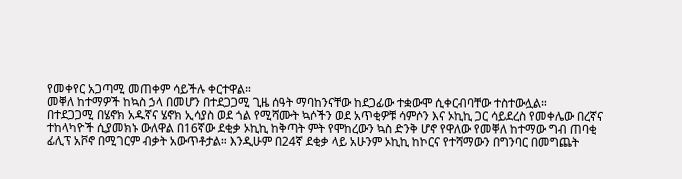የመቀየር አጋጣሚ መጠቀም ሳይችሉ ቀርተዋል።
መቐለ ከተማዎች ከኳስ ኃላ በመሆን በተደጋጋሚ ጊዜ ሰዓት ማባከንናቸው ከደጋፊው ተቋውሞ ሲቀርብባቸው ተስተውሏል።
በተደጋጋሚ በሄኖክ አዱኛና ሄኖክ ኢሳያስ ወደ ጎል የሚሻሙት ኳሶችን ወደ አጥቂዎቹ ሳምሶን እና ኦኪኪ ጋር ሳይደረስ የመቀሌው በረኛና ተከላካዮች ሲያመክኑ ውለዋል በ16ኛው ደቂቃ ኦኪኪ ከቅጣት ምት የሞከረውን ኳስ ድንቅ ሆኖ የዋለው የመቐለ ከተማው ግብ ጠባቂ ፊሊፕ አቮኖ በሚገርም ብቃት አውጥቶታል። እንዲሁም በ24ኛ ደቂቃ ላይ አሁንም ኦኪኪ ከኮርና የተሻማውን በግንባር በመግጨት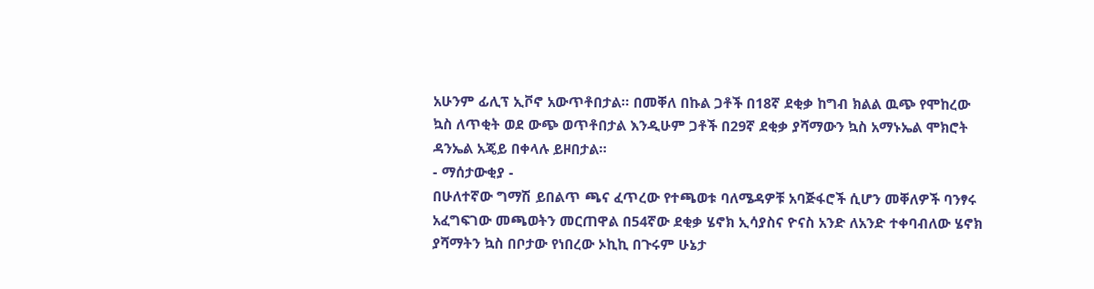አሁንም ፊሊፕ ኢቮኖ አውጥቶበታል። በመቐለ በኩል ጋቶች በ18ኛ ደቂቃ ከግብ ክልል ዉጭ የሞከረው ኳስ ለጥቂት ወደ ውጭ ወጥቶበታል እንዲሁም ጋቶች በ29ኛ ደቂቃ ያሻማውን ኳስ አማኑኤል ሞክሮት ዳንኤል አጄይ በቀላሉ ይዞበታል።
- ማሰታውቂያ -
በሁለተኛው ግማሽ ይበልጥ ጫና ፈጥረው የተጫወቱ ባለሜዳዎቹ አባጅፋሮች ሲሆን መቐለዎች ባንፃሩ አፈግፍገው መጫወትን መርጠዋል በ54ኛው ደቂቃ ሄኖክ ኢሳያስና ዮናስ አንድ ለአንድ ተቀባብለው ሄኖክ ያሻማትን ኳስ በቦታው የነበረው ኦኪኪ በጉሩም ሁኔታ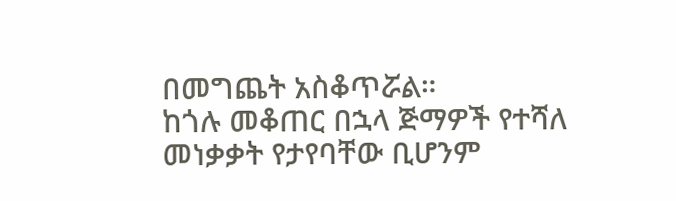በመግጨት አስቆጥሯል።
ከጎሉ መቆጠር በኋላ ጅማዎች የተሻለ መነቃቃት የታየባቸው ቢሆንም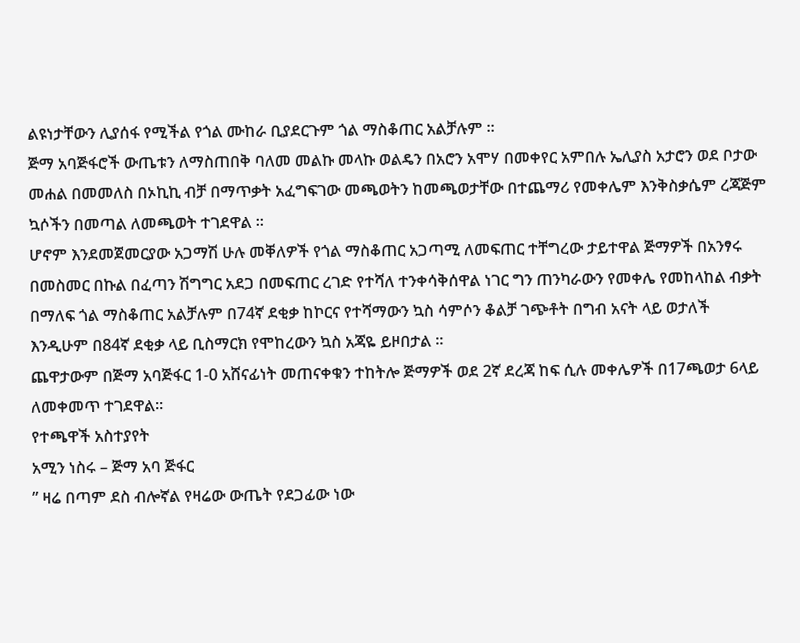ልዩነታቸውን ሊያሰፋ የሚችል የጎል ሙከራ ቢያደርጉም ጎል ማስቆጠር አልቻሉም ።
ጅማ አባጅፋሮች ውጤቱን ለማስጠበቅ ባለመ መልኩ መላኩ ወልዴን በአሮን አሞሃ በመቀየር አምበሉ ኤሊያስ አታሮን ወደ ቦታው መሐል በመመለስ በኦኪኪ ብቻ በማጥቃት አፈግፍገው መጫወትን ከመጫወታቸው በተጨማሪ የመቀሌም እንቅስቃሴም ረጃጅም ኳሶችን በመጣል ለመጫወት ተገደዋል ።
ሆኖም እንደመጀመርያው አጋማሽ ሁሉ መቐለዎች የጎል ማስቆጠር አጋጣሚ ለመፍጠር ተቸግረው ታይተዋል ጅማዎች በአንፃሩ በመስመር በኩል በፈጣን ሽግግር አደጋ በመፍጠር ረገድ የተሻለ ተንቀሳቅሰዋል ነገር ግን ጠንካራውን የመቀሌ የመከላከል ብቃት በማለፍ ጎል ማስቆጠር አልቻሉም በ74ኛ ደቂቃ ከኮርና የተሻማውን ኳስ ሳምሶን ቆልቻ ገጭቶት በግብ አናት ላይ ወታለች እንዲሁም በ84ኛ ደቂቃ ላይ ቢስማርክ የሞከረውን ኳስ አጃዬ ይዞበታል ።
ጨዋታውም በጅማ አባጅፋር 1-0 አሸናፊነት መጠናቀቁን ተከትሎ ጅማዎች ወደ 2ኛ ደረጃ ከፍ ሲሉ መቀሌዎች በ17ጫወታ 6ላይ ለመቀመጥ ተገደዋል።
የተጫዋች አስተያየት
አሚን ነስሩ – ጅማ አባ ጅፋር
” ዛሬ በጣም ደስ ብሎኛል የዛሬው ውጤት የደጋፊው ነው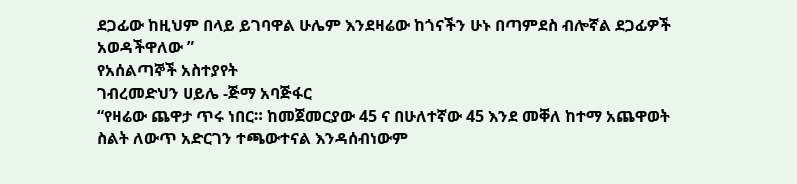ደጋፊው ከዚህም በላይ ይገባዋል ሁሌም እንደዛሬው ከጎናችን ሁኑ በጣምደስ ብሎኛል ደጋፊዎች አወዳችዋለው ”
የአሰልጣኞች አስተያየት
ገብረመድህን ሀይሌ -ጅማ አባጅፋር
“የዛሬው ጨዋታ ጥሩ ነበር። ከመጀመርያው 45 ና በሁለተኛው 45 እንደ መቐለ ከተማ አጨዋወት ስልት ለውጥ አድርገን ተጫውተናል እንዳሰብነውም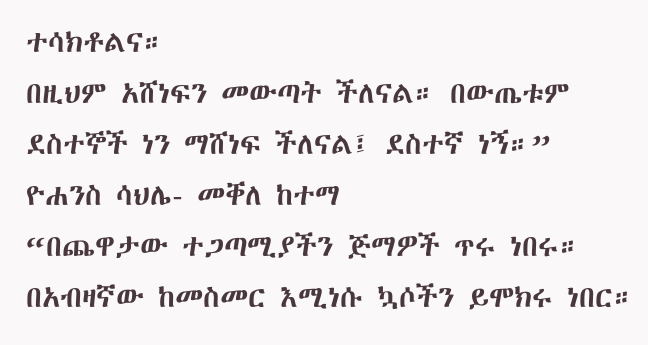ተሳክቶልና።
በዚህም አሸነፍን መውጣት ችለናል። በውጤቱም ደስተኞች ነን ማሸነፍ ችለናል፤ ደስተኛ ነኝ።”
ዮሐንስ ሳህሌ- መቐለ ከተማ
“በጨዋታው ተጋጣሚያችን ጅማዎች ጥሩ ነበሩ። በአብዛኛው ከመስመር እሚነሱ ኳሶችን ይሞክሩ ነበር።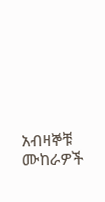አብዛኞቹ ሙከራዎች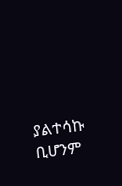ያልተሳኩ ቢሆንም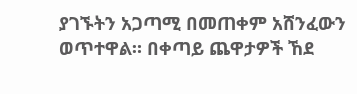ያገኙትን አጋጣሚ በመጠቀም አሸንፈውን ወጥተዋል። በቀጣይ ጨዋታዎች ኸደ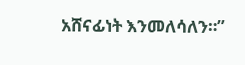አሸናፊነት እንመለሳለን።”